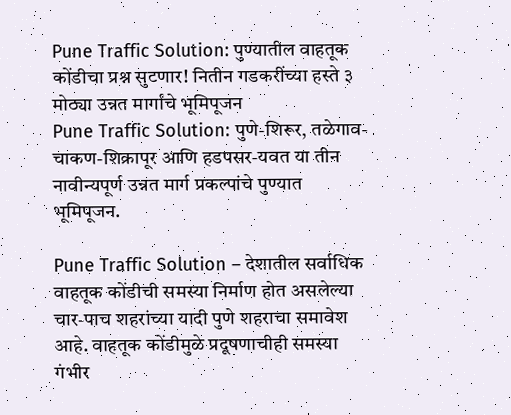Pune Traffic Solution: पुण्यातील वाहतूक कोंडीचा प्रश्न सुटणार! नितीन गडकरींच्या हस्ते ३ मोठ्या उन्नत मार्गांचे भूमिपूजन
Pune Traffic Solution: पुणे-शिरूर, तळेगाव-चाकण-शिक्रापूर आणि हडपसर-यवत या तीन नावीन्यपूर्ण उन्नत मार्ग प्रकल्पांचे पुण्यात भूमिपूजन.

Pune Traffic Solution – देशातील सर्वाधिक वाहतूक कोंडीची समस्या निर्माण होत असलेल्या चार-पाच शहरांच्या यादी पुणे शहराचा समावेश आहे. वाहतूक कोंडीमुळे प्रदूषणाचीही समस्या गंभीर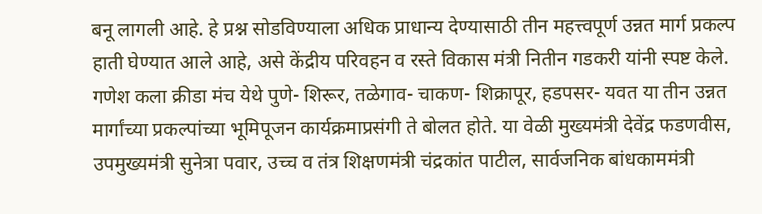बनू लागली आहे. हे प्रश्न सोडविण्याला अधिक प्राधान्य देण्यासाठी तीन महत्त्वपूर्ण उन्नत मार्ग प्रकल्प हाती घेण्यात आले आहे, असे केंद्रीय परिवहन व रस्ते विकास मंत्री नितीन गडकरी यांनी स्पष्ट केले.
गणेश कला क्रीडा मंच येथे पुणे- शिरूर, तळेगाव- चाकण- शिक्रापूर, हडपसर- यवत या तीन उन्नत मार्गांच्या प्रकल्पांच्या भूमिपूजन कार्यक्रमाप्रसंगी ते बोलत होते. या वेळी मुख्यमंत्री देवेंद्र फडणवीस, उपमुख्यमंत्री सुनेत्रा पवार, उच्च व तंत्र शिक्षणमंत्री चंद्रकांत पाटील, सार्वजनिक बांधकाममंत्री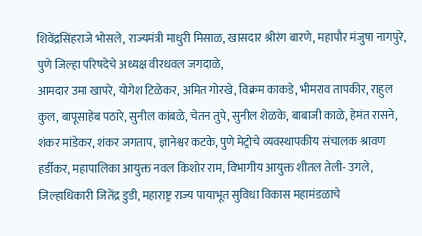शिवेंद्रसिंहराजे भोसले, राज्यमंत्री माधुरी मिसाळ, खासदार श्रीरंग बारणे, महापौर मंजुषा नागपुरे, पुणे जिल्हा परिषदेचे अध्यक्ष वीरधवल जगदाळे,
आमदार उमा खापरे, योगेश टिळेकर, अमित गोरखे, विक्रम काकडे, भीमराव तापकीर, राहुल कुल, बापूसाहेब पठारे, सुनील कांबळे, चेतन तुपे, सुनील शेळके, बाबाजी काळे, हेमंत रासने, शंकर मांडेकर, शंकर जगताप, ज्ञानेश्वर कटके, पुणे मेट्रोचे व्यवस्थापकीय संचालक श्रावण हर्डीकर, महापालिका आयुक्त नवल किशोर राम, विभागीय आयुक्त शीतल तेली- उगले, जिल्हाधिकारी जितेंद्र डुडी, महाराष्ट्र राज्य पायाभूत सुविधा विकास महामंडळाचे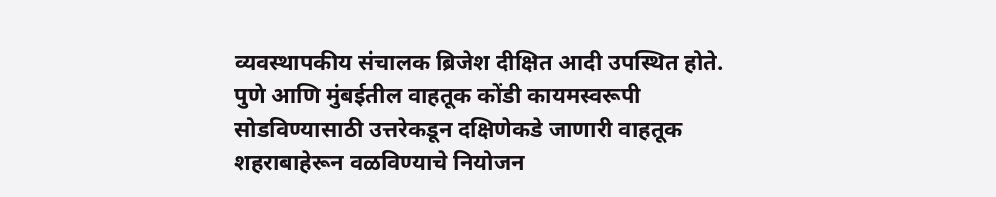व्यवस्थापकीय संचालक ब्रिजेश दीक्षित आदी उपस्थित होते.
पुणे आणि मुंबईतील वाहतूक कोंडी कायमस्वरूपी सोडविण्यासाठी उत्तरेकडून दक्षिणेकडे जाणारी वाहतूक शहराबाहेरून वळविण्याचे नियोजन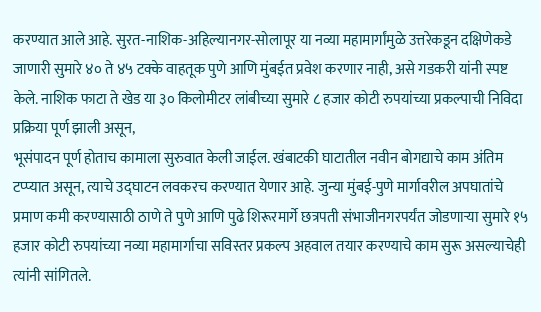करण्यात आले आहे. सुरत-नाशिक-अहिल्यानगर-सोलापूर या नव्या महामार्गांमुळे उत्तरेकडून दक्षिणेकडे जाणारी सुमारे ४० ते ४५ टक्के वाहतूक पुणे आणि मुंबईत प्रवेश करणार नाही, असे गडकरी यांनी स्पष्ट केले. नाशिक फाटा ते खेड या ३० किलोमीटर लांबीच्या सुमारे ८ हजार कोटी रुपयांच्या प्रकल्पाची निविदा प्रक्रिया पूर्ण झाली असून,
भूसंपादन पूर्ण होताच कामाला सुरुवात केली जाईल. खंबाटकी घाटातील नवीन बोगद्याचे काम अंतिम टप्प्यात असून, त्याचे उद्घाटन लवकरच करण्यात येणार आहे. जुन्या मुंबई-पुणे मार्गावरील अपघातांचे प्रमाण कमी करण्यासाठी ठाणे ते पुणे आणि पुढे शिरूरमार्गे छत्रपती संभाजीनगरपर्यंत जोडणाऱ्या सुमारे १५ हजार कोटी रुपयांच्या नव्या महामार्गाचा सविस्तर प्रकल्प अहवाल तयार करण्याचे काम सुरू असल्याचेही त्यांनी सांगितले.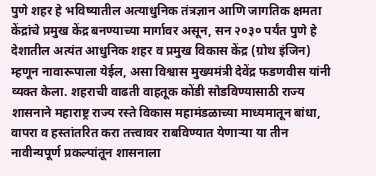पुणे शहर हे भविष्यातील अत्याधुनिक तंत्रज्ञान आणि जागतिक क्षमता केंद्रांचे प्रमुख केंद्र बनण्याच्या मार्गावर असून, सन २०३० पर्यंत पुणे हे देशातील अत्यंत आधुनिक शहर व प्रमुख विकास केंद्र (ग्रोथ इंजिन) म्हणून नावारूपाला येईल, असा विश्वास मुख्यमंत्री देवेंद्र फडणवीस यांनी व्यक्त केला. शहराची वाढती वाहतूक कोंडी सोडविण्यासाठी राज्य शासनाने महाराष्ट्र राज्य रस्ते विकास महामंडळाच्या माध्यमातून बांधा, वापरा व हस्तांतरित करा तत्त्वावर राबविण्यात येणाऱ्या या तीन नावीन्यपूर्ण प्रकल्पांतून शासनाला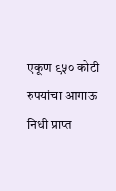एकूण ९५० कोटी रुपयांचा आगाऊ निधी प्राप्त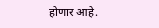होणार आहे.